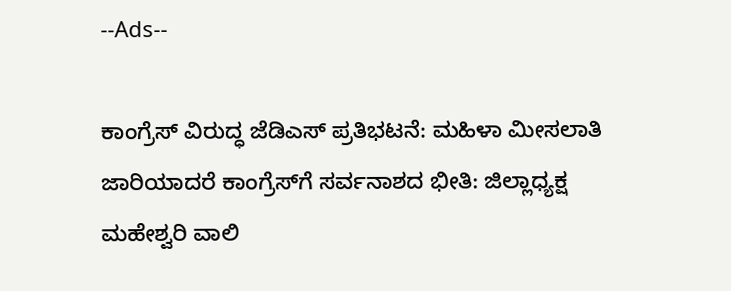--Ads--

ಕಾಂಗ್ರೆಸ್ ವಿರುದ್ಧ ಜೆಡಿಎಸ್ ಪ್ರತಿಭಟನೆ: ಮಹಿಳಾ ಮೀಸಲಾತಿ ಜಾರಿಯಾದರೆ ಕಾಂಗ್ರೆಸ್‌ಗೆ ಸರ್ವನಾಶದ ಭೀತಿ: ಜಿಲ್ಲಾಧ್ಯಕ್ಷ ಮಹೇಶ್ವರಿ ವಾಲಿ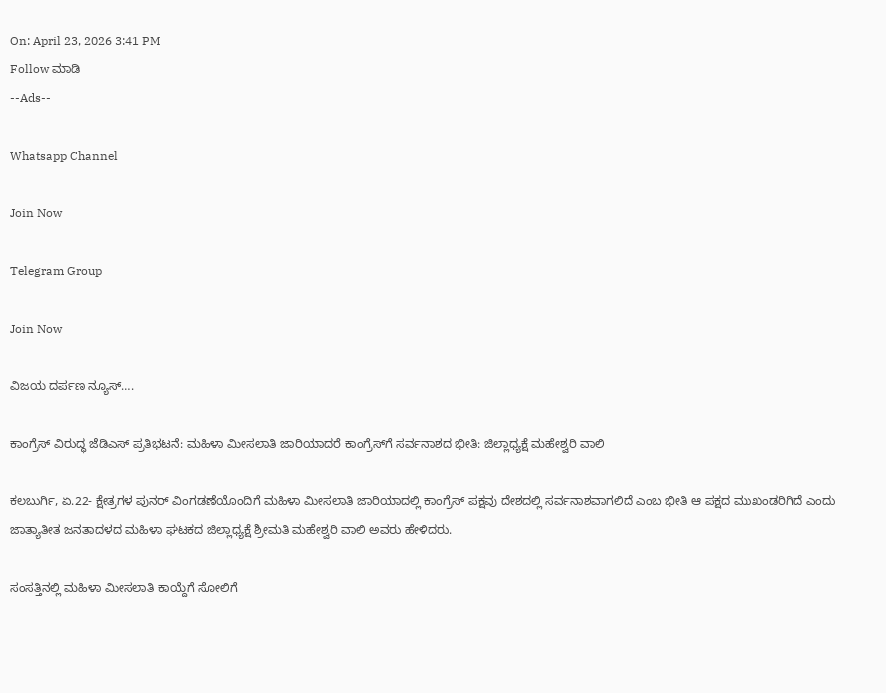On: April 23, 2026 3:41 PM
Follow ಮಾಡಿ
--Ads--

Whatsapp Channel

Join Now

Telegram Group

Join Now

ವಿಜಯ ದರ್ಪಣ ನ್ಯೂಸ್….

ಕಾಂಗ್ರೆಸ್ ವಿರುದ್ಧ ಜೆಡಿಎಸ್ ಪ್ರತಿಭಟನೆ: ಮಹಿಳಾ ಮೀಸಲಾತಿ ಜಾರಿಯಾದರೆ ಕಾಂಗ್ರೆಸ್‌ಗೆ ಸರ್ವನಾಶದ ಭೀತಿ: ಜಿಲ್ಲಾಧ್ಯಕ್ಷೆ ಮಹೇಶ್ವರಿ ವಾಲಿ

ಕಲಬುರ್ಗಿ, ಏ.22- ಕ್ಷೇತ್ರಗಳ ಪುನರ್ ವಿಂಗಡಣೆಯೊಂದಿಗೆ ಮಹಿಳಾ ಮೀಸಲಾತಿ ಜಾರಿಯಾದಲ್ಲಿ ಕಾಂಗ್ರೆಸ್ ಪಕ್ಷವು ದೇಶದಲ್ಲಿ ಸರ್ವನಾಶವಾಗಲಿದೆ ಎಂಬ ಭೀತಿ ಆ ಪಕ್ಷದ ಮುಖಂಡರಿಗಿದೆ ಎಂದು ಜಾತ್ಯಾತೀತ ಜನತಾದಳದ ಮಹಿಳಾ ಘಟಕದ ಜಿಲ್ಲಾಧ್ಯಕ್ಷೆ ಶ್ರೀಮತಿ ಮಹೇಶ್ವರಿ ವಾಲಿ ಅವರು ಹೇಳಿದರು.

ಸಂಸತ್ತಿನಲ್ಲಿ ಮಹಿಳಾ ಮೀಸಲಾತಿ ಕಾಯ್ದೆಗೆ ಸೋಲಿಗೆ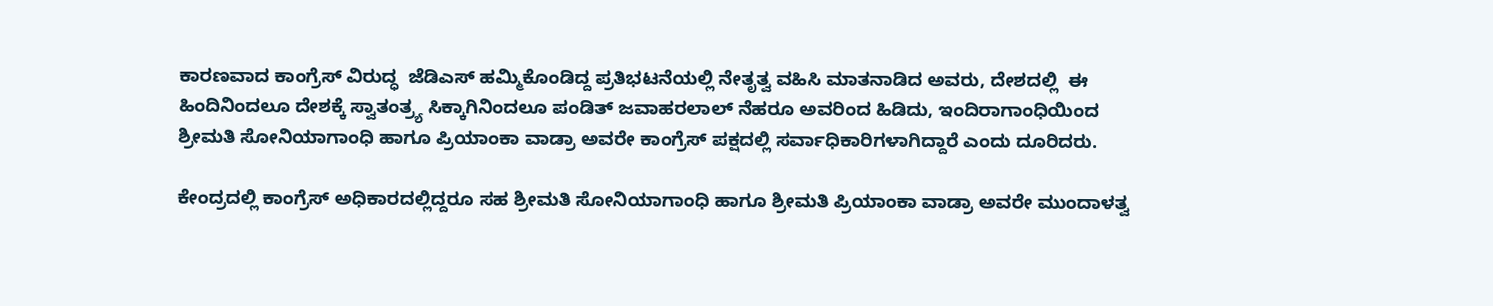ಕಾರಣವಾದ ಕಾಂಗ್ರೆಸ್ ವಿರುದ್ಧ  ಜೆಡಿಎಸ್ ಹಮ್ಮಿಕೊಂಡಿದ್ದ ಪ್ರತಿಭಟನೆಯಲ್ಲಿ ನೇತೃತ್ವ ವಹಿಸಿ ಮಾತನಾಡಿದ ಅವರು, ದೇಶದಲ್ಲಿ  ಈ ಹಿಂದಿನಿಂದಲೂ ದೇಶಕ್ಕೆ ಸ್ವಾತಂತ್ರ್ಯ ಸಿಕ್ಕಾಗಿನಿಂದಲೂ ಪಂಡಿತ್ ಜವಾಹರಲಾಲ್ ನೆಹರೂ ಅವರಿಂದ ಹಿಡಿದು, ಇಂದಿರಾಗಾಂಧಿಯಿಂದ ಶ್ರೀಮತಿ ಸೋನಿಯಾಗಾಂಧಿ ಹಾಗೂ ಪ್ರಿಯಾಂಕಾ ವಾಡ್ರಾ ಅವರೇ ಕಾಂಗ್ರೆಸ್ ಪಕ್ಷದಲ್ಲಿ ಸರ್ವಾಧಿಕಾರಿಗಳಾಗಿದ್ದಾರೆ ಎಂದು ದೂರಿದರು.

ಕೇಂದ್ರದಲ್ಲಿ ಕಾಂಗ್ರೆಸ್ ಅಧಿಕಾರದಲ್ಲಿದ್ದರೂ ಸಹ ಶ್ರೀಮತಿ ಸೋನಿಯಾಗಾಂಧಿ ಹಾಗೂ ಶ್ರೀಮತಿ ಪ್ರಿಯಾಂಕಾ ವಾಡ್ರಾ ಅವರೇ ಮುಂದಾಳತ್ವ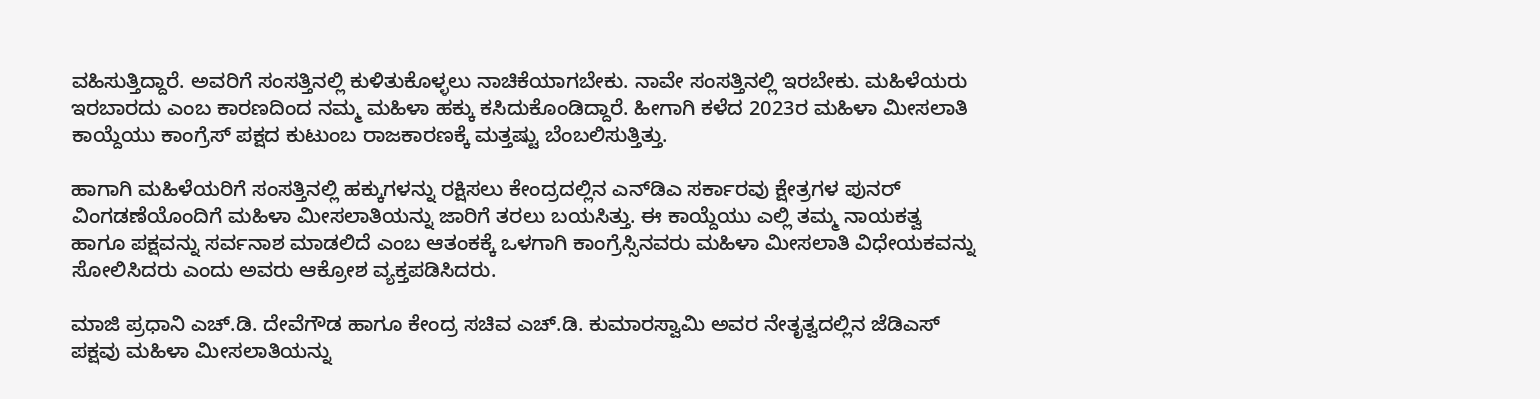ವಹಿಸುತ್ತಿದ್ದಾರೆ. ಅವರಿಗೆ ಸಂಸತ್ತಿನಲ್ಲಿ ಕುಳಿತುಕೊಳ್ಳಲು ನಾಚಿಕೆಯಾಗಬೇಕು. ನಾವೇ ಸಂಸತ್ತಿನಲ್ಲಿ ಇರಬೇಕು. ಮಹಿಳೆಯರು ಇರಬಾರದು ಎಂಬ ಕಾರಣದಿಂದ ನಮ್ಮ ಮಹಿಳಾ ಹಕ್ಕು ಕಸಿದುಕೊಂಡಿದ್ದಾರೆ. ಹೀಗಾಗಿ ಕಳೆದ 2023ರ ಮಹಿಳಾ ಮೀಸಲಾತಿ ಕಾಯ್ದೆಯು ಕಾಂಗ್ರೆಸ್ ಪಕ್ಷದ ಕುಟುಂಬ ರಾಜಕಾರಣಕ್ಕೆ ಮತ್ತಷ್ಟು ಬೆಂಬಲಿಸುತ್ತಿತ್ತು.

ಹಾಗಾಗಿ ಮಹಿಳೆಯರಿಗೆ ಸಂಸತ್ತಿನಲ್ಲಿ ಹಕ್ಕುಗಳನ್ನು ರಕ್ಷಿಸಲು ಕೇಂದ್ರದಲ್ಲಿನ ಎನ್‌ಡಿಎ ಸರ್ಕಾರವು ಕ್ಷೇತ್ರಗಳ ಪುನರ್ ವಿಂಗಡಣೆಯೊಂದಿಗೆ ಮಹಿಳಾ ಮೀಸಲಾತಿಯನ್ನು ಜಾರಿಗೆ ತರಲು ಬಯಸಿತ್ತು. ಈ ಕಾಯ್ದೆಯು ಎಲ್ಲಿ ತಮ್ಮ ನಾಯಕತ್ವ ಹಾಗೂ ಪಕ್ಷವನ್ನು ಸರ್ವನಾಶ ಮಾಡಲಿದೆ ಎಂಬ ಆತಂಕಕ್ಕೆ ಒಳಗಾಗಿ ಕಾಂಗ್ರೆಸ್ಸಿನವರು ಮಹಿಳಾ ಮೀಸಲಾತಿ ವಿಧೇಯಕವನ್ನು ಸೋಲಿಸಿದರು ಎಂದು ಅವರು ಆಕ್ರೋಶ ವ್ಯಕ್ತಪಡಿಸಿದರು.

ಮಾಜಿ ಪ್ರಧಾನಿ ಎಚ್.ಡಿ. ದೇವೆಗೌಡ ಹಾಗೂ ಕೇಂದ್ರ ಸಚಿವ ಎಚ್.ಡಿ. ಕುಮಾರಸ್ವಾಮಿ ಅವರ ನೇತೃತ್ವದಲ್ಲಿನ ಜೆಡಿಎಸ್ ಪಕ್ಷವು ಮಹಿಳಾ ಮೀಸಲಾತಿಯನ್ನು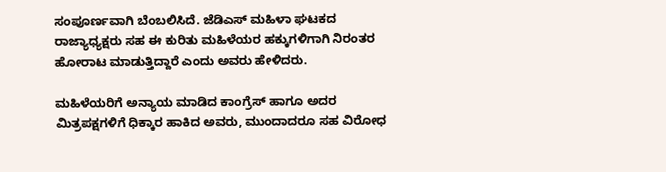ಸಂಪೂರ್ಣವಾಗಿ ಬೆಂಬಲಿಸಿದೆ. ಜೆಡಿಎಸ್ ಮಹಿಳಾ ಘಟಕದ ರಾಜ್ಯಾಧ್ಯಕ್ಷರು ಸಹ ಈ ಕುರಿತು ಮಹಿಳೆಯರ ಹಕ್ಕುಗಳಿಗಾಗಿ ನಿರಂತರ ಹೋರಾಟ ಮಾಡುತ್ತಿದ್ದಾರೆ ಎಂದು ಅವರು ಹೇಳಿದರು.

ಮಹಿಳೆಯರಿಗೆ ಅನ್ಯಾಯ ಮಾಡಿದ ಕಾಂಗ್ರೆಸ್ ಹಾಗೂ ಅದರ ಮಿತ್ರಪಕ್ಷಗಳಿಗೆ ಧಿಕ್ಕಾರ ಹಾಕಿದ ಅವರು, ಮುಂದಾದರೂ ಸಹ ವಿರೋಧ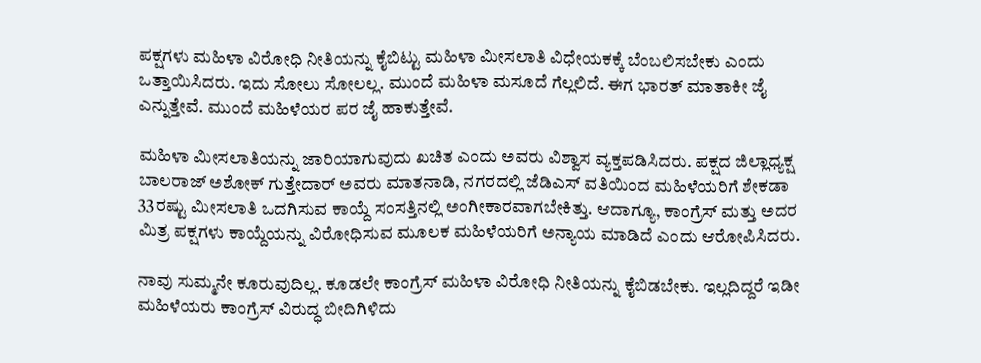ಪಕ್ಷಗಳು ಮಹಿಳಾ ವಿರೋಧಿ ನೀತಿಯನ್ನು ಕೈಬಿಟ್ಟು ಮಹಿಳಾ ಮೀಸಲಾತಿ ವಿಧೇಯಕಕ್ಕೆ ಬೆಂಬಲಿಸಬೇಕು ಎಂದು ಒತ್ತಾಯಿಸಿದರು. ಇದು ಸೋಲು ಸೋಲಲ್ಲ. ಮುಂದೆ ಮಹಿಳಾ ಮಸೂದೆ ಗೆಲ್ಲಲಿದೆ. ಈಗ ಭಾರತ್ ಮಾತಾಕೀ ಜೈ ಎನ್ನುತ್ತೇವೆ. ಮುಂದೆ ಮಹಿಳೆಯರ ಪರ ಜೈ ಹಾಕುತ್ತೇವೆ.

ಮಹಿಳಾ ಮೀಸಲಾತಿಯನ್ನು ಜಾರಿಯಾಗುವುದು ಖಚಿತ ಎಂದು ಅವರು ವಿಶ್ವಾಸ ವ್ಯಕ್ತಪಡಿಸಿದರು. ಪಕ್ಷದ ಜಿಲ್ಲಾಧ್ಯಕ್ಷ ಬಾಲರಾಜ್ ಅಶೋಕ್ ಗುತ್ತೇದಾರ್ ಅವರು ಮಾತನಾಡಿ, ನಗರದಲ್ಲಿ ಜೆಡಿಎಸ್ ವತಿಯಿಂದ ಮಹಿಳೆಯರಿಗೆ ಶೇಕಡಾ 33ರಷ್ಟು ಮೀಸಲಾತಿ ಒದಗಿಸುವ ಕಾಯ್ದೆ ಸಂಸತ್ತಿನಲ್ಲಿ ಅಂಗೀಕಾರವಾಗಬೇಕಿತ್ತು. ಆದಾಗ್ಯೂ, ಕಾಂಗ್ರೆಸ್ ಮತ್ತು ಅದರ ಮಿತ್ರ ಪಕ್ಷಗಳು ಕಾಯ್ದೆಯನ್ನು ವಿರೋಧಿಸುವ ಮೂಲಕ ಮಹಿಳೆಯರಿಗೆ ಅನ್ಯಾಯ ಮಾಡಿದೆ ಎಂದು ಆರೋಪಿಸಿದರು.

ನಾವು ಸುಮ್ಮನೇ ಕೂರುವುದಿಲ್ಲ. ಕೂಡಲೇ ಕಾಂಗ್ರೆಸ್ ಮಹಿಳಾ ವಿರೋಧಿ ನೀತಿಯನ್ನು ಕೈಬಿಡಬೇಕು. ಇಲ್ಲದಿದ್ದರೆ ಇಡೀ ಮಹಿಳೆಯರು ಕಾಂಗ್ರೆಸ್ ವಿರುದ್ಧ ಬೀದಿಗಿಳಿದು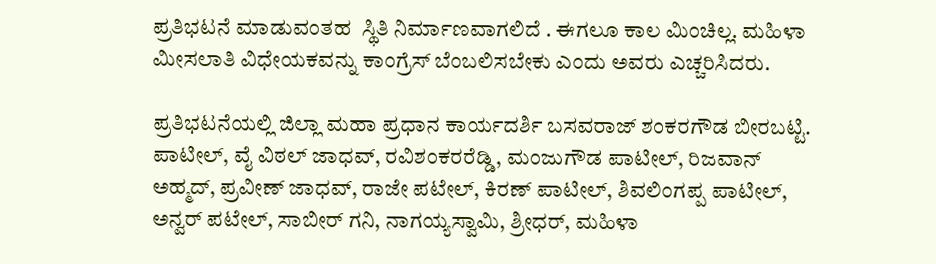ಪ್ರತಿಭಟನೆ ಮಾಡುವಂತಹ  ಸ್ಥಿತಿ ನಿರ್ಮಾಣವಾಗಲಿದೆ . ಈಗಲೂ ಕಾಲ ಮಿಂಚಿಲ್ಲ. ಮಹಿಳಾ ಮೀಸಲಾತಿ ವಿಧೇಯಕವನ್ನು ಕಾಂಗ್ರೆಸ್ ಬೆಂಬಲಿಸಬೇಕು ಎಂದು ಅವರು ಎಚ್ಚರಿಸಿದರು.

ಪ್ರತಿಭಟನೆಯಲ್ಲಿ ಜಿಲ್ಲಾ ಮಹಾ ಪ್ರಧಾನ ಕಾರ್ಯದರ್ಶಿ ಬಸವರಾಜ್ ಶಂಕರಗೌಡ ಬೀರಬಟ್ಟಿ. ಪಾಟೀಲ್, ವೈ ವಿಠಲ್ ಜಾಧವ್, ರವಿಶಂಕರರೆಡ್ಡಿ, ಮಂಜುಗೌಡ ಪಾಟೀಲ್, ರಿಜವಾನ್ ಅಹ್ಮದ್, ಪ್ರವೀಣ್ ಜಾಧವ್, ರಾಜೇ ಪಟೇಲ್, ಕಿರಣ್ ಪಾಟೀಲ್, ಶಿವಲಿಂಗಪ್ಪ ಪಾಟೀಲ್, ಅನ್ವರ್ ಪಟೇಲ್, ಸಾಬೀರ್ ಗನಿ, ನಾಗಯ್ಯಸ್ವಾಮಿ, ಶ್ರೀಧರ್, ಮಹಿಳಾ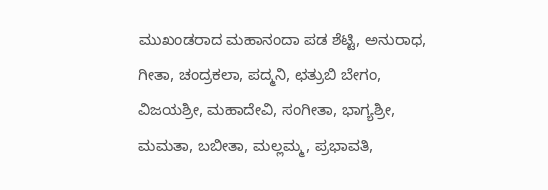ಮುಖಂಡರಾದ ಮಹಾನಂದಾ ಪಡ ಶೆಟ್ಟಿ, ಅನುರಾಧ, ಗೀತಾ, ಚಂದ್ರಕಲಾ, ಪದ್ಮನಿ, ಛತ್ರುಬಿ ಬೇಗಂ, ವಿಜಯಶ್ರೀ, ಮಹಾದೇವಿ, ಸಂಗೀತಾ, ಭಾಗ್ಯಶ್ರೀ, ಮಮತಾ, ಬಬೀತಾ, ಮಲ್ಲಮ್ಮ, ಪ್ರಭಾವತಿ,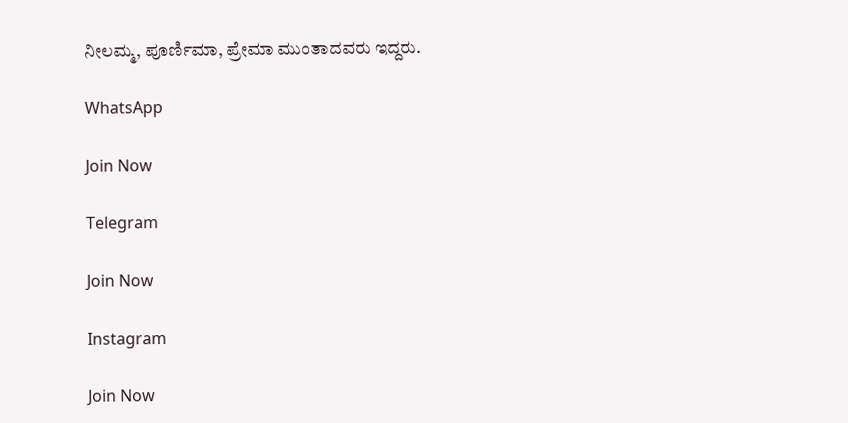ನೀಲಮ್ಮ, ಪೂರ್ಣಿಮಾ, ಪ್ರೇಮಾ ಮುಂತಾದವರು ಇದ್ದರು.

WhatsApp

Join Now

Telegram

Join Now

Instagram

Join Now